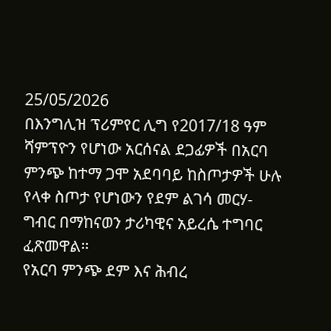25/05/2026
በእንግሊዝ ፕሪምየር ሊግ የ2017/18 ዓም ሻምፕዮን የሆነው አርሰናል ደጋፊዎች በአርባ ምንጭ ከተማ ጋሞ አደባባይ ከስጦታዎች ሁሉ የላቀ ስጦታ የሆነውን የደም ልገሳ መርሃ-ግብር በማከናወን ታሪካዊና አይረሴ ተግባር ፈጽመዋል።
የአርባ ምንጭ ደም እና ሕብረ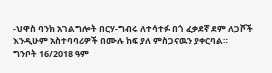-ህዋስ ባንክ አገልግሎት በርሃ-ግብሩ ለተሳተፉ በጎ ፈቃደኛ ደም ለጋሾች እንዲሁም አስተባባሪዎች በሙሉ ከፍ ያለ ምስጋናዉን ያቀርባል።
ግንቦት 16/2018 ዓም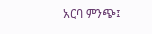አርባ ምንጭ፤